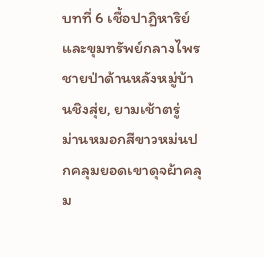บทที่ 6 เชื้อปาฏิหาริย์และขุมทรัพย์กลางไพร
ชายป่าด้านหลังหมู่บ้านชิงสุ่ย, ยามเช้าตรู่
ม่านหมอกสีขาวหม่นปกคลุมยอดเขาดุจผ้าคลุม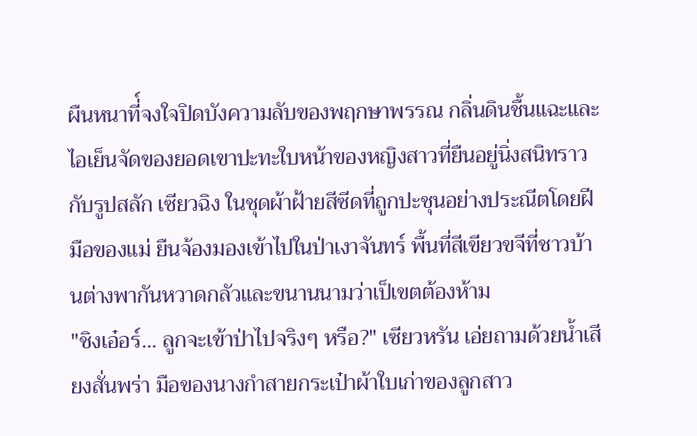ผืนหนาที่์จงใจปิดบังความลับของพฤกษาพรรณ กลิ่นดินชื้นแฉะและไอเย็นจัดของยอดเขาปะทะใบหน้าของหญิงสาวที่ยืนอยู่นิ่งสนิทราวกับรูปสลัก เซียวฉิง ในชุดผ้าฝ้ายสีซีดที่ถูกปะชุนอย่างประณีตโดยฝีมือของแม่ ยืนจ้องมองเข้าไปในป่าเงาจันทร์ พื้นที่สีเขียวขจีที่ชาวบ้านต่างพากันหวาดกลัวและขนานนามว่าเป็เขตต้องห้าม
"ชิงเอ๋อร์... ลูกจะเข้าป่าไปจริงๆ หรือ?" เซียวหรัน เอ่ยถามด้วยน้ำเสียงสั่นพร่า มือของนางกำสายกระเป๋าผ้าใบเก่าของลูกสาว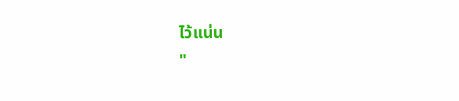ไว้แน่น
"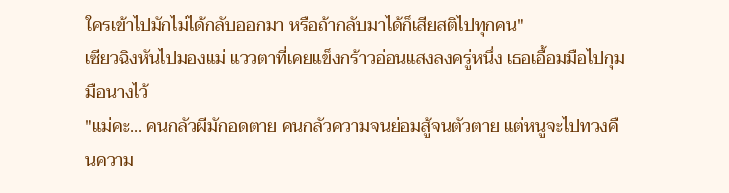ใครเข้าไปมักไม่ได้กลับออกมา หรือถ้ากลับมาได้ก็เสียสติไปทุกคน"
เซียวฉิงหันไปมองแม่ แววตาที่เคยแข็งกร้าวอ่อนแสงลงครู่หนึ่ง เธอเอื้อมมือไปกุมมือนางไว้
"แม่คะ... คนกลัวผีมักอดตาย คนกลัวความจนย่อมสู้จนตัวตาย แต่หนูจะไปทวงคืนความ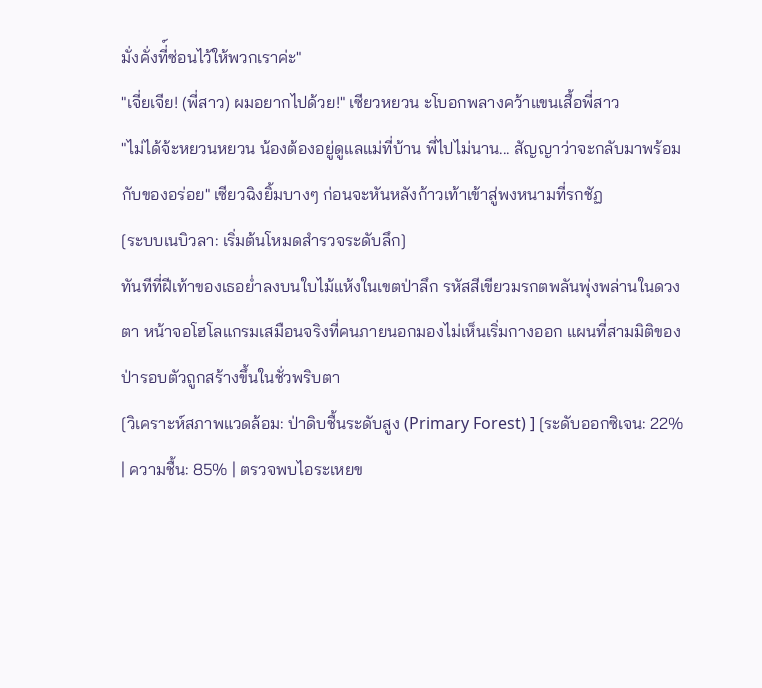มั่งคั่งที่์ซ่อนไว้ให้พวกเราค่ะ"
"เจี่ยเจีย! (พี่สาว) ผมอยากไปด้วย!" เซียวหยวน ะโบอกพลางคว้าแขนเสื้อพี่สาว
"ไม่ได้จ้ะหยวนหยวน น้องต้องอยู่ดูแลแม่ที่บ้าน พี่ไปไม่นาน... สัญญาว่าจะกลับมาพร้อมกับของอร่อย" เซียวฉิงยิ้มบางๆ ก่อนจะหันหลังก้าวเท้าเข้าสู่พงหนามที่รกชัฏ
[ระบบเนบิวลา: เริ่มต้นโหมดสำรวจระดับลึก]
ทันทีที่ฝีเท้าของเธอย่ำลงบนใบไม้แห้งในเขตป่าลึก รหัสสีเขียวมรกตพลันพุ่งพล่านในดวงตา หน้าจอโฮโลแกรมเสมือนจริงที่คนภายนอกมองไม่เห็นเริ่มกางออก แผนที่สามมิติของป่ารอบตัวถูกสร้างขึ้นในชั่วพริบตา
[วิเคราะห์สภาพแวดล้อม: ป่าดิบชื้นระดับสูง (Primary Forest) ] [ระดับออกซิเจน: 22% | ความชื้น: 85% | ตรวจพบไอระเหยข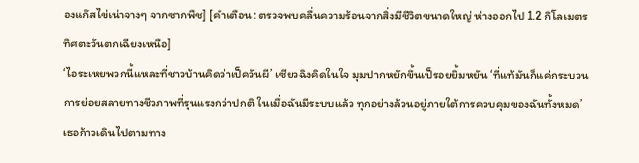องแก๊สไข่เน่าจางๆ จากซากพืช] [คำเตือน: ตรวจพบคลื่นความร้อนจากสิ่งมีชีวิตขนาดใหญ่ ห่างออกไป 1.2 กิโลเมตร ทิศตะวันตกเฉียงเหนือ]
‘ไอระเหยพวกนี้แหละที่ชาวบ้านคิดว่าเป็ควันผี’ เซียวฉิงคิดในใจ มุมปากหยักขึ้นเป็รอยยิ้มหยัน ‘ที่แท้มันก็แค่กระบวนการย่อยสลายทางชีวภาพที่รุนแรงกว่าปกติ ในเมื่อฉันมีระบบแล้ว ทุกอย่างล้วนอยู่ภายใต้การควบคุมของฉันทั้งหมด’
เธอก้าวเดินไปตามทาง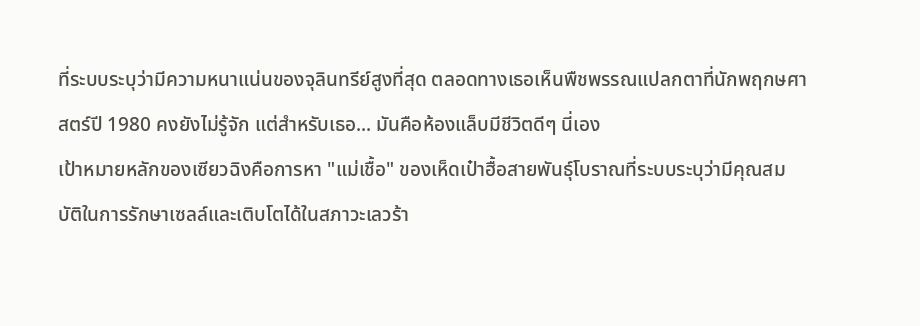ที่ระบบระบุว่ามีความหนาแน่นของจุลินทรีย์สูงที่สุด ตลอดทางเธอเห็นพืชพรรณแปลกตาที่นักพฤกษศาสตร์ปี 1980 คงยังไม่รู้จัก แต่สำหรับเธอ... มันคือห้องแล็บมีชีวิตดีๆ นี่เอง
เป้าหมายหลักของเซียวฉิงคือการหา "แม่เชื้อ" ของเห็ดเป๋าฮื้อสายพันธุ์โบราณที่ระบบระบุว่ามีคุณสมบัติในการรักษาเซลล์และเติบโตได้ในสภาวะเลวร้า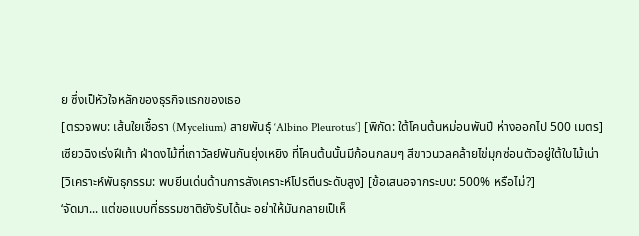ย ซึ่งเป็หัวใจหลักของธุรกิจแรกของเธอ
[ตรวจพบ: เส้นใยเชื้อรา (Mycelium) สายพันธุ์ ‘Albino Pleurotus’] [พิกัด: ใต้โคนต้นหม่อนพันปี ห่างออกไป 500 เมตร]
เซียวฉิงเร่งฝีเท้า ฝ่าดงไม้ที่เถาวัลย์พันกันยุ่งเหยิง ที่โคนต้นนั้นมีก้อนกลมๆ สีขาวนวลคล้ายไข่มุกซ่อนตัวอยู่ใต้ใบไม้เน่า
[วิเคราะห์พันธุกรรม: พบยีนเด่นด้านการสังเคราะห์โปรตีนระดับสูง] [ข้อเสนอจากระบบ: 500% หรือไม่?]
‘จัดมา... แต่ขอแบบที่ธรรมชาติยังรับได้นะ อย่าให้มันกลายเป็เห็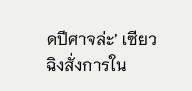ดปีศาจล่ะ’ เซียวฉิงสั่งการใน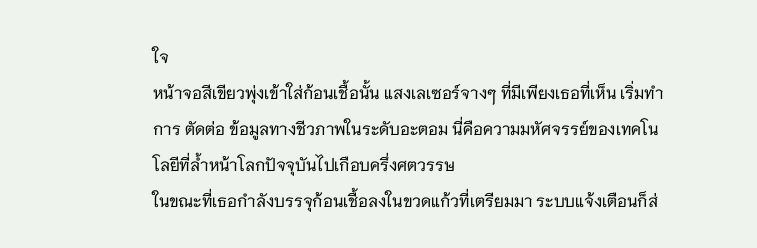ใจ
หน้าจอสีเขียวพุ่งเข้าใส่ก้อนเชื้อนั้น แสงเลเซอร์จางๆ ที่มีเพียงเธอที่เห็น เริ่มทำการ ตัดต่อ ข้อมูลทางชีวภาพในระดับอะตอม นี่คือความมหัศจรรย์ของเทคโนโลยีที่ล้ำหน้าโลกปัจจุบันไปเกือบครึ่งศตวรรษ
ในขณะที่เธอกำลังบรรจุก้อนเชื้อลงในขวดแก้วที่เตรียมมา ระบบแจ้งเตือนก็ส่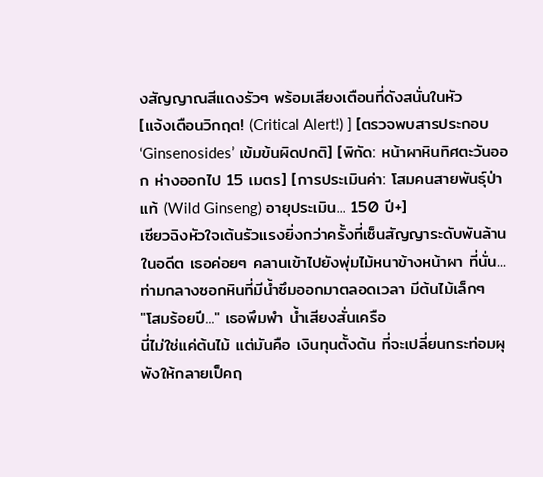งสัญญาณสีแดงรัวๆ พร้อมเสียงเตือนที่ดังสนั่นในหัว
[แจ้งเตือนวิกฤต! (Critical Alert!) ] [ตรวจพบสารประกอบ ‘Ginsenosides’ เข้มข้นผิดปกติ] [พิกัด: หน้าผาหินทิศตะวันออก ห่างออกไป 15 เมตร] [การประเมินค่า: โสมคนสายพันธุ์ป่าแท้ (Wild Ginseng) อายุประเมิน... 150 ปี+]
เซียวฉิงหัวใจเต้นรัวแรงยิ่งกว่าครั้งที่เซ็นสัญญาระดับพันล้านในอดีต เธอค่อยๆ คลานเข้าไปยังพุ่มไม้หนาข้างหน้าผา ที่นั่น... ท่ามกลางซอกหินที่มีน้ำซึมออกมาตลอดเวลา มีต้นไม้เล็กๆ
"โสมร้อยปี..." เธอพึมพำ น้ำเสียงสั่นเครือ
นี่ไม่ใช่แค่ต้นไม้ แต่มันคือ เงินทุนตั้งต้น ที่จะเปลี่ยนกระท่อมผุพังให้กลายเป็คฤ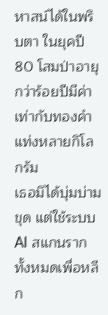หาสน์ได้ในพริบตา ในยุคปี 80 โสมป่าอายุกว่าร้อยปีมีค่าเท่ากับทองคำแท่งหลายกิโลกรัม
เธอมิได้บุ่มบ่ามขุด แต่ใช้ระบบ AI สแกนรากทั้งหมดเพื่อหลีก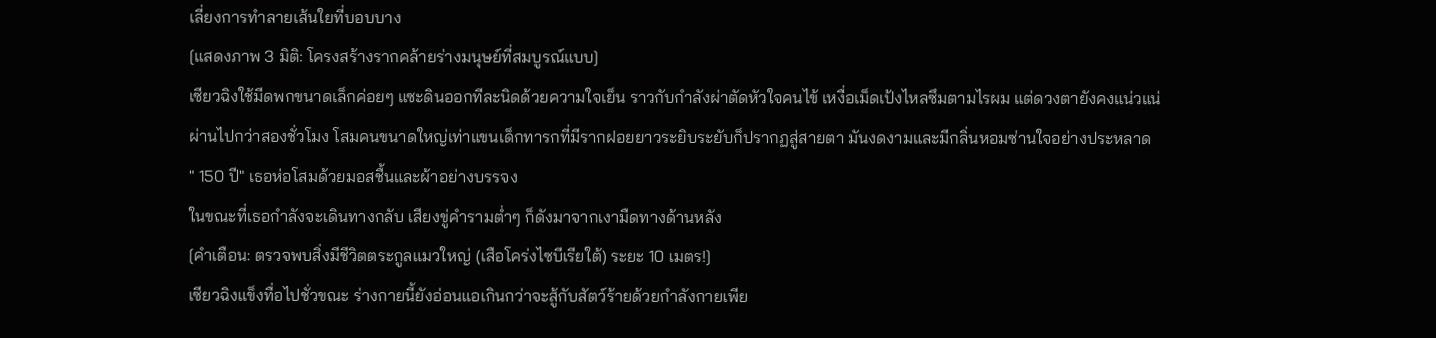เลี่ยงการทำลายเส้นใยที่บอบบาง
[แสดงภาพ 3 มิติ: โครงสร้างรากคล้ายร่างมนุษย์ที่สมบูรณ์แบบ]
เซียวฉิงใช้มีดพกขนาดเล็กค่อยๆ แซะดินออกทีละนิดด้วยความใจเย็น ราวกับกำลังผ่าตัดหัวใจคนไข้ เหงื่อเม็ดเป้งไหลซึมตามไรผม แต่ดวงตายังคงแน่วแน่
ผ่านไปกว่าสองชั่วโมง โสมคนขนาดใหญ่เท่าแขนเด็กทารกที่มีรากฝอยยาวระยิบระยับก็ปรากฏสู่สายตา มันงดงามและมีกลิ่นหอมซ่านใจอย่างประหลาด
" 150 ปี" เธอห่อโสมด้วยมอสชื้นและผ้าอย่างบรรจง
ในขณะที่เธอกำลังจะเดินทางกลับ เสียงขู่คำรามต่ำๆ ก็ดังมาจากเงามืดทางด้านหลัง
[คำเตือน: ตรวจพบสิ่งมีชีวิตตระกูลแมวใหญ่ (เสือโคร่งไซบีเรียใต้) ระยะ 10 เมตร!]
เซียวฉิงแข็งทื่อไปชั่วขณะ ร่างกายนี้ยังอ่อนแอเกินกว่าจะสู้กับสัตว์ร้ายด้วยกำลังกายเพีย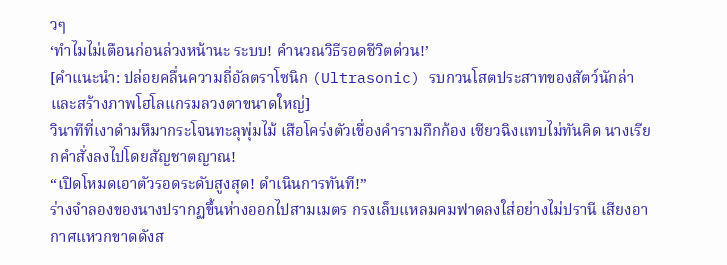วๆ
‘ทำไมไม่เตือนก่อนล่วงหน้านะ ระบบ! คำนวณวิธีรอดชีวิตด่วน!’
[คำแนะนำ: ปล่อยคลื่นความถี่อัลตราโซนิก (Ultrasonic) รบกวนโสตประสาทของสัตว์นักล่า และสร้างภาพโฮโลแกรมลวงตาขนาดใหญ่]
วินาทีที่เงาดำมหึมากระโจนทะลุพุ่มไม้ เสือโคร่งตัวเขื่องคำรามกึกก้อง เซียวฉิงแทบไม่ทันคิด นางเรียกคำสั่งลงไปโดยสัญชาตญาณ!
“เปิดโหมดเอาตัวรอดระดับสูงสุด! ดำเนินการทันที!”
ร่างจำลองของนางปรากฏขึ้นห่างออกไปสามเมตร กรงเล็บแหลมคมฟาดลงใส่อย่างไม่ปรานี เสียงอากาศแหวกขาดดังส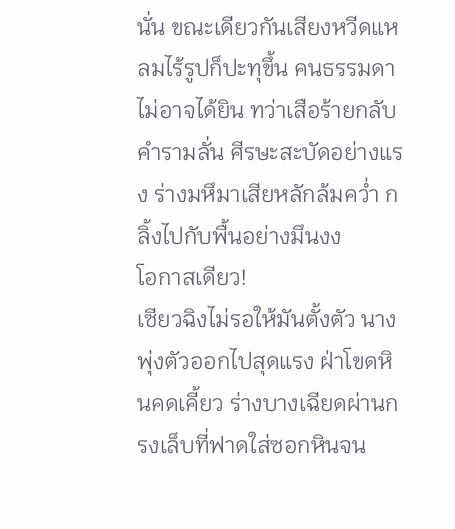นั่น ขณะเดียวกันเสียงหวีดแหลมไร้รูปก็ปะทุขึ้น คนธรรมดาไม่อาจได้ยิน ทว่าเสือร้ายกลับคำรามลั่น ศีรษะสะบัดอย่างแรง ร่างมหึมาเสียหลักล้มคว่ำ กลิ้งไปกับพื้นอย่างมึนงง
โอกาสเดียว!
เซียวฉิงไม่รอให้มันตั้งตัว นางพุ่งตัวออกไปสุดแรง ฝ่าโขดหินคดเคี้ยว ร่างบางเฉียดผ่านกรงเล็บที่ฟาดใส่ซอกหินจน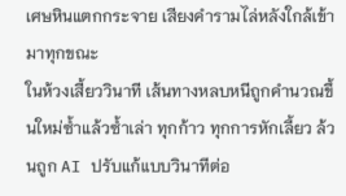เศษหินแตกกระจาย เสียงคำรามไล่หลังใกล้เข้ามาทุกขณะ
ในห้วงเสี้ยววินาที เส้นทางหลบหนีถูกคำนวณขึ้นใหม่ซ้ำแล้วซ้ำเล่า ทุกก้าว ทุกการหักเลี้ยว ล้วนถูก AI ปรับแก้แบบวินาทีต่อ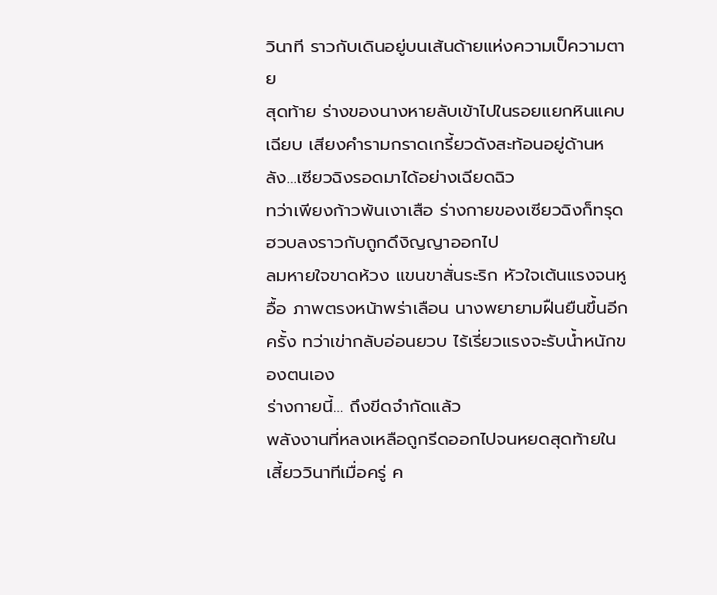วินาที ราวกับเดินอยู่บนเส้นด้ายแห่งความเป็ความตาย
สุดท้าย ร่างของนางหายลับเข้าไปในรอยแยกหินแคบเฉียบ เสียงคำรามกราดเกรี้ยวดังสะท้อนอยู่ด้านหลัง…เซียวฉิงรอดมาได้อย่างเฉียดฉิว
ทว่าเพียงก้าวพ้นเงาเสือ ร่างกายของเซียวฉิงก็ทรุดฮวบลงราวกับถูกดึงิญญาออกไป
ลมหายใจขาดห้วง แขนขาสั่นระริก หัวใจเต้นแรงจนหูอื้อ ภาพตรงหน้าพร่าเลือน นางพยายามฝืนยืนขึ้นอีกครั้ง ทว่าเข่ากลับอ่อนยวบ ไร้เรี่ยวแรงจะรับน้ำหนักของตนเอง
ร่างกายนี้… ถึงขีดจำกัดแล้ว
พลังงานที่หลงเหลือถูกรีดออกไปจนหยดสุดท้ายในเสี้ยววินาทีเมื่อครู่ ค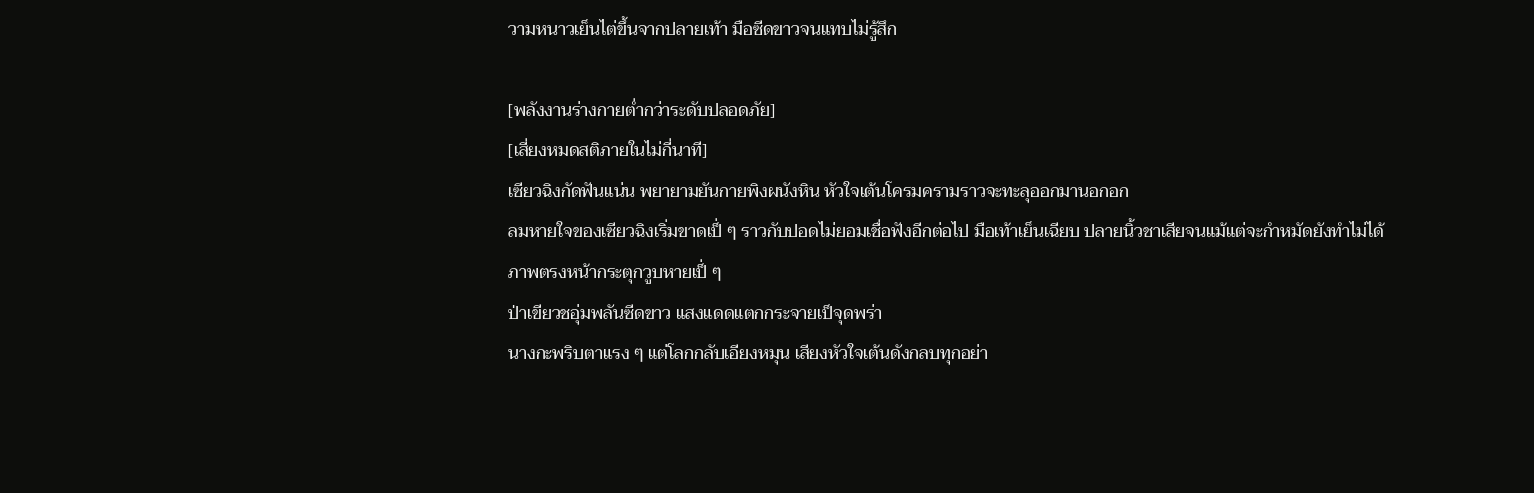วามหนาวเย็นไต่ขึ้นจากปลายเท้า มือซีดขาวจนแทบไม่รู้สึก

[พลังงานร่างกายต่ำกว่าระดับปลอดภัย]
[เสี่ยงหมดสติภายในไม่กี่นาที]
เซียวฉิงกัดฟันแน่น พยายามยันกายพิงผนังหิน หัวใจเต้นโครมครามราวจะทะลุออกมานอกอก
ลมหายใจของเซียวฉิงเริ่มขาดเป็่ ๆ ราวกับปอดไม่ยอมเชื่อฟังอีกต่อไป มือเท้าเย็นเฉียบ ปลายนิ้วชาเสียจนแม้แต่จะกำหมัดยังทำไม่ได้
ภาพตรงหน้ากระตุกวูบหายเป็่ ๆ
ป่าเขียวชอุ่มพลันซีดขาว แสงแดดแตกกระจายเป็จุดพร่า
นางกะพริบตาแรง ๆ แต่โลกกลับเอียงหมุน เสียงหัวใจเต้นดังกลบทุกอย่า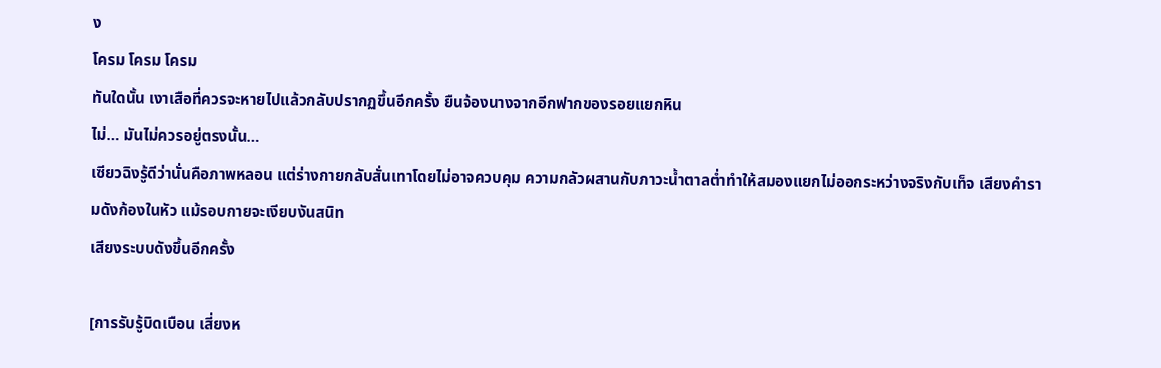ง
โครม โครม โครม
ทันใดนั้น เงาเสือที่ควรจะหายไปแล้วกลับปรากฏขึ้นอีกครั้ง ยืนจ้องนางจากอีกฟากของรอยแยกหิน
ไม่… มันไม่ควรอยู่ตรงนั้น…
เซียวฉิงรู้ดีว่านั่นคือภาพหลอน แต่ร่างกายกลับสั่นเทาโดยไม่อาจควบคุม ความกลัวผสานกับภาวะน้ำตาลต่ำทำให้สมองแยกไม่ออกระหว่างจริงกับเท็จ เสียงคำรามดังก้องในหัว แม้รอบกายจะเงียบงันสนิท
เสียงระบบดังขึ้นอีกครั้ง

[การรับรู้บิดเบือน เสี่ยงห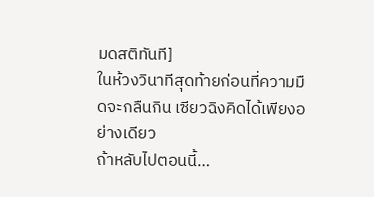มดสติทันที]
ในห้วงวินาทีสุดท้ายก่อนที่ความมืดจะกลืนกิน เซียวฉิงคิดได้เพียงอย่างเดียว
ถ้าหลับไปตอนนี้…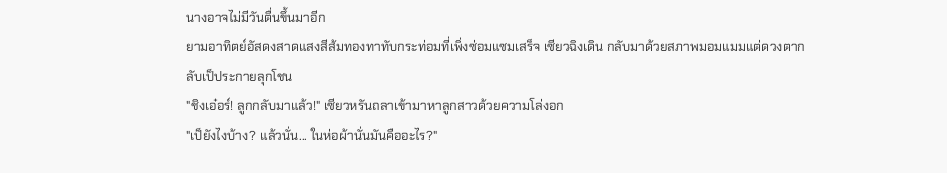นางอาจไม่มีวันตื่นขึ้นมาอีก
ยามอาทิตย์อัสดงสาดแสงสีส้มทองทาทับกระท่อมที่เพิ่งซ่อมแซมเสร็จ เซียวฉิงเดิน กลับมาด้วยสภาพมอมแมมแต่ดวงตากลับเป็ประกายลุกโชน
"ชิงเอ๋อร์! ลูกกลับมาแล้ว!" เซียวหรันถลาเข้ามาหาลูกสาวด้วยความโล่งอก
"เป็ยังไงบ้าง? แล้วนั่น... ในห่อผ้านั่นมันคืออะไร?"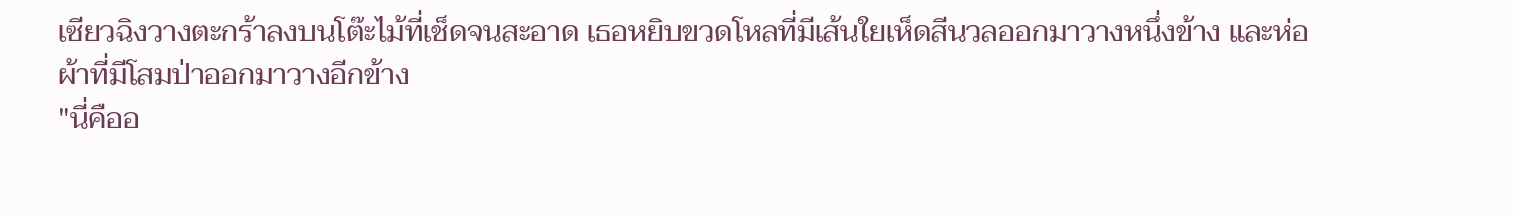เซียวฉิงวางตะกร้าลงบนโต๊ะไม้ที่เช็ดจนสะอาด เธอหยิบขวดโหลที่มีเส้นใยเห็ดสีนวลออกมาวางหนึ่งข้าง และห่อผ้าที่มีโสมป่าออกมาวางอีกข้าง
"นี่คืออ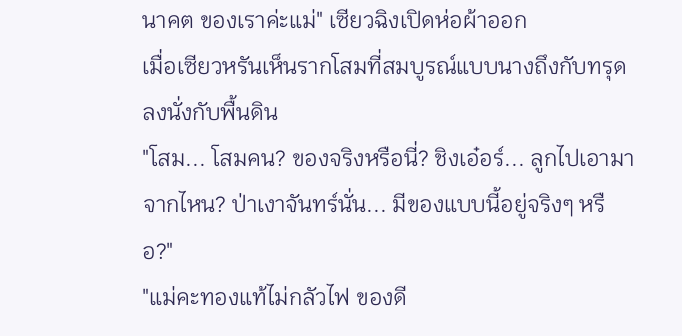นาคต ของเราค่ะแม่" เซียวฉิงเปิดห่อผ้าออก
เมื่อเซียวหรันเห็นรากโสมที่สมบูรณ์แบบนางถึงกับทรุดลงนั่งกับพื้นดิน
"โสม... โสมคน? ของจริงหรือนี่? ชิงเอ๋อร์... ลูกไปเอามาจากไหน? ป่าเงาจันทร์นั่น... มีของแบบนี้อยู่จริงๆ หรือ?"
"แม่คะทองแท้ไม่กลัวไฟ ของดี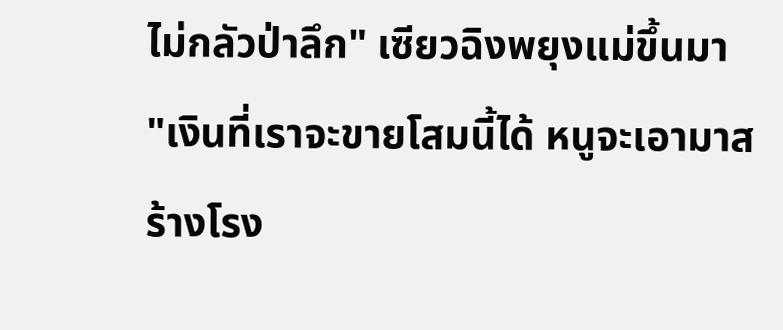ไม่กลัวป่าลึก" เซียวฉิงพยุงแม่ขึ้นมา
"เงินที่เราจะขายโสมนี้ได้ หนูจะเอามาสร้างโรง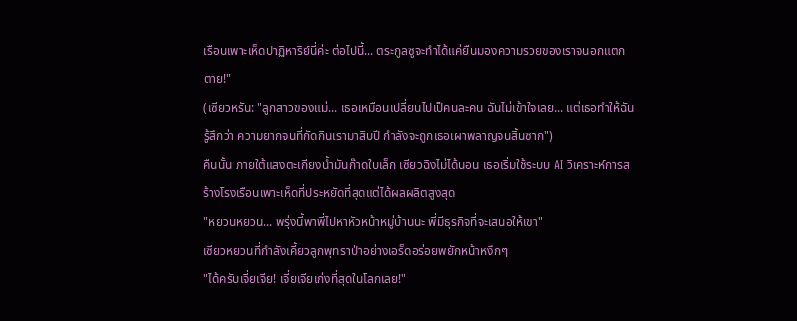เรือนเพาะเห็ดปาฏิหาริย์นี่ค่ะ ต่อไปนี้... ตระกูลซูจะทำได้แค่ยืนมองความรวยของเราจนอกแตกตาย!"
(เซียวหรัน: "ลูกสาวของแม่... เธอเหมือนเปลี่ยนไปเป็คนละคน ฉันไม่เข้าใจเลย... แต่เธอทำให้ฉันรู้สึกว่า ความยากจนที่กัดกินเรามาสิบปี กำลังจะถูกเธอเผาพลาญจนสิ้นซาก")
คืนนั้น ภายใต้แสงตะเกียงน้ำมันก๊าดใบเล็ก เซียวฉิงไม่ได้นอน เธอเริ่มใช้ระบบ AI วิเคราะห์การสร้างโรงเรือนเพาะเห็ดที่ประหยัดที่สุดแต่ได้ผลผลิตสูงสุด
"หยวนหยวน... พรุ่งนี้พาพี่ไปหาหัวหน้าหมู่บ้านนะ พี่มีธุรกิจที่จะเสนอให้เขา"
เซียวหยวนที่กำลังเคี้ยวลูกพุทราป่าอย่างเอร็ดอร่อยพยักหน้าหงึกๆ
"ได้ครับเจี่ยเจีย! เจี่ยเจียเก่งที่สุดในโลกเลย!"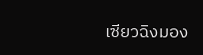เซียวฉิงมอง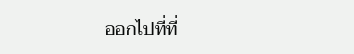ออกไปที่ที่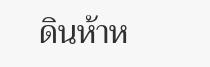ดินห้าห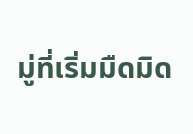มู่ที่เริ่มมืดมิด